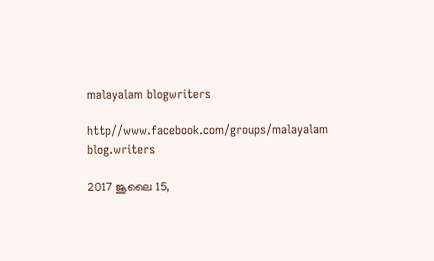malayalam blogwriters

http//www.facebook.com/groups/malayalam blog.writers

2017 ജൂലൈ 15,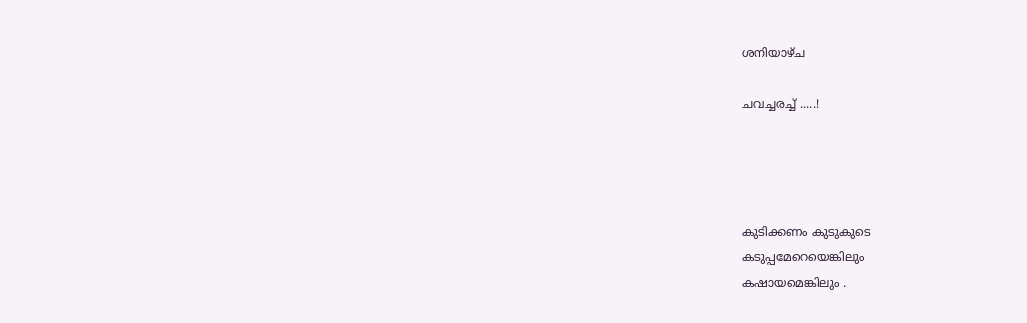ശനിയാഴ്‌ച

ചവച്ചരച്ച് .....!




കുടിക്കണം കുടുകുടെ
കടുപ്പമേറെയെങ്കിലും
കഷായമെങ്കിലും .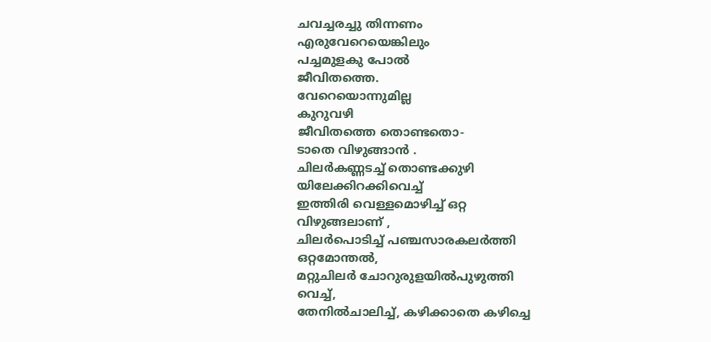ചവച്ചരച്ചു തിന്നണം
എരുവേറെയെങ്കിലും
പച്ചമുളകു പോൽ
ജീവിതത്തെ.
വേറെയൊന്നുമില്ല
കുറുവഴി
ജീവിതത്തെ തൊണ്ടതൊ-
ടാതെ വിഴുങ്ങാൻ .
ചിലർകണ്ണടച്ച് തൊണ്ടക്കുഴി
യിലേക്കിറക്കിവെച്ച്
ഇത്തിരി വെള്ളമൊഴിച്ച് ഒറ്റ
വിഴുങ്ങലാണ് ,
ചിലർപൊടിച്ച് പഞ്ചസാരകലർത്തി
ഒറ്റമോന്തൽ,
മറ്റുചിലർ ചോറുരുളയിൽപുഴുത്തി
വെച്ച്,
തേനിൽചാലിച്ച്, കഴിക്കാതെ കഴിച്ചെ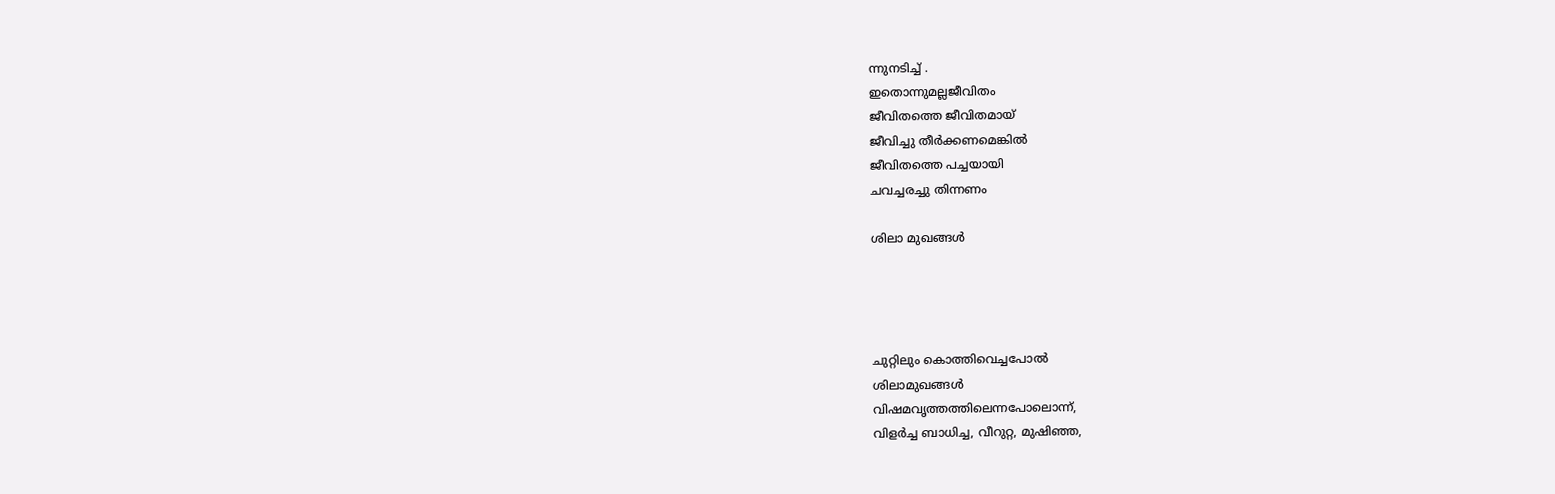ന്നുനടിച്ച് .
ഇതൊന്നുമല്ലജീവിതം
ജീവിതത്തെ ജീവിതമായ്
ജീവിച്ചു തീർക്കണമെങ്കിൽ
ജീവിതത്തെ പച്ചയായി
ചവച്ചരച്ചു തിന്നണം

ശിലാ മുഖങ്ങൾ




ചുറ്റിലും കൊത്തിവെച്ചപോൽ
ശിലാമുഖങ്ങൾ
വിഷമവൃത്തത്തിലെന്നപോലൊന്ന്,
വിളർച്ച ബാധിച്ച, വീറുറ്റ, മുഷിഞ്ഞ,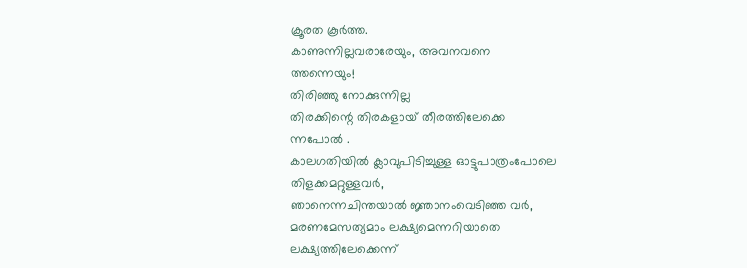ക്രൂരത കൂർത്ത.
കാണുന്നില്ലവരാരേയും, അവനവനെ
ത്തന്നെയും!
തിരിഞ്ഞു നോക്കുന്നില്ല
തിരക്കിന്റെ തിരകളായ് തീരത്തിലേക്കെ
ന്നപോൽ .
കാലഗതിയിൽ ക്ലാവുപിടിച്ചുള്ള ഓട്ടുപാത്രംപോലെ
തിളക്കമറ്റുള്ളവർ,
ഞാനെന്നചിന്തയാൽ ജ്ഞാനംവെടിഞ്ഞ വർ,
മരണമേസത്യമാം ലക്ഷ്യമെന്നറിയാതെ
ലക്ഷ്യത്തിലേക്കെന്ന്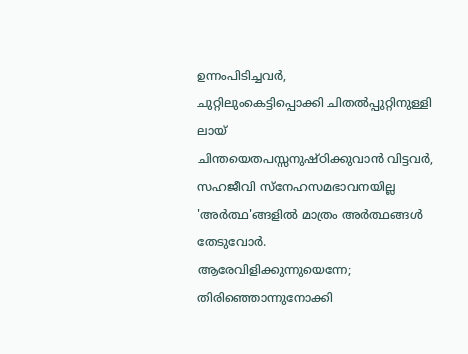ഉന്നംപിടിച്ചവർ,
ചുറ്റിലുംകെട്ടിപ്പൊക്കി ചിതൽപ്പുറ്റിനുള്ളി
ലായ്
ചിന്തയെതപസ്സനുഷ്ഠിക്കുവാൻ വിട്ടവർ,
സഹജീവി സ്നേഹസമഭാവനയില്ല
'അർത്ഥ'ങ്ങളിൽ മാത്രം അർത്ഥങ്ങൾ
തേടുവോർ.
ആരേവിളിക്കുന്നുയെന്നേ;
തിരിഞ്ഞൊന്നുനോക്കി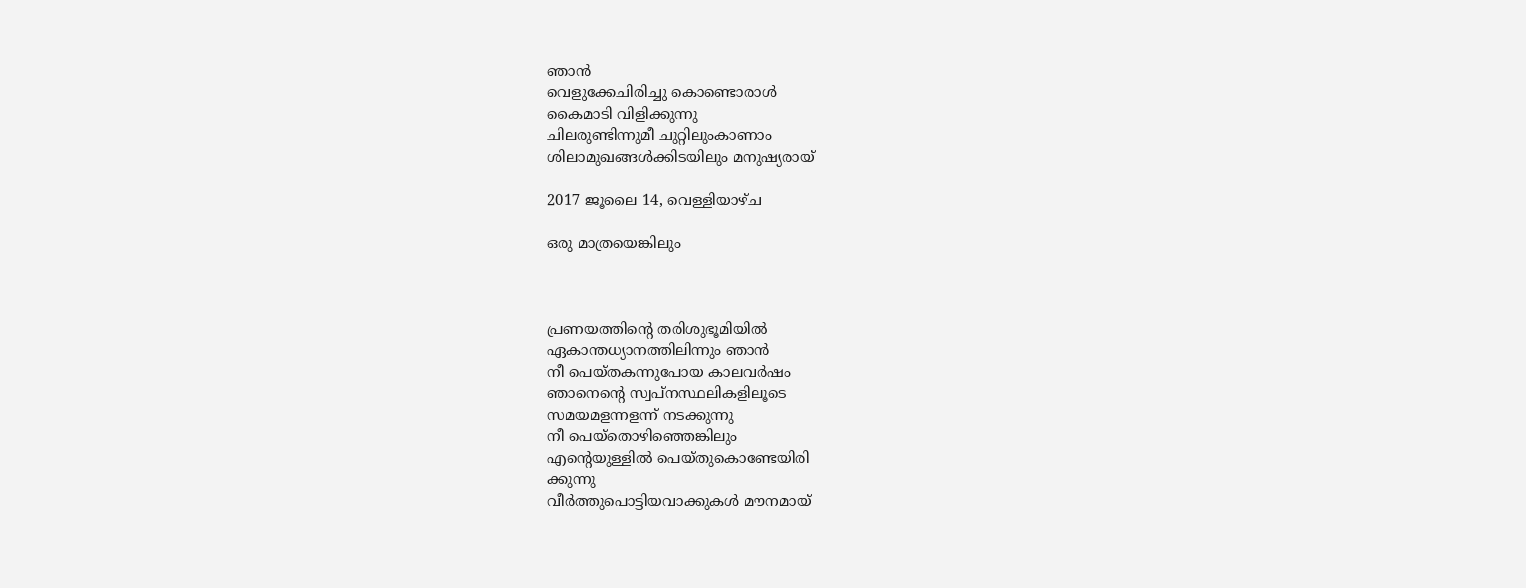ഞാൻ
വെളുക്കേചിരിച്ചു കൊണ്ടൊരാൾ
കൈമാടി വിളിക്കുന്നു
ചിലരുണ്ടിന്നുമീ ചുറ്റിലുംകാണാം
ശിലാമുഖങ്ങൾക്കിടയിലും മനുഷ്യരായ്

2017 ജൂലൈ 14, വെള്ളിയാഴ്‌ച

ഒരു മാത്രയെങ്കിലും



പ്രണയത്തിന്റെ തരിശുഭൂമിയിൽ
ഏകാന്തധ്യാനത്തിലിന്നും ഞാൻ
നീ പെയ്തകന്നുപോയ കാലവർഷം
ഞാനെന്റെ സ്വപ്നസ്ഥലികളിലൂടെ
സമയമളന്നളന്ന് നടക്കുന്നു
നീ പെയ്തൊഴിഞ്ഞെങ്കിലും
എന്റെയുള്ളിൽ പെയ്തുകൊണ്ടേയിരി
ക്കുന്നു
വീർത്തുപൊട്ടിയവാക്കുകൾ മൗനമായ്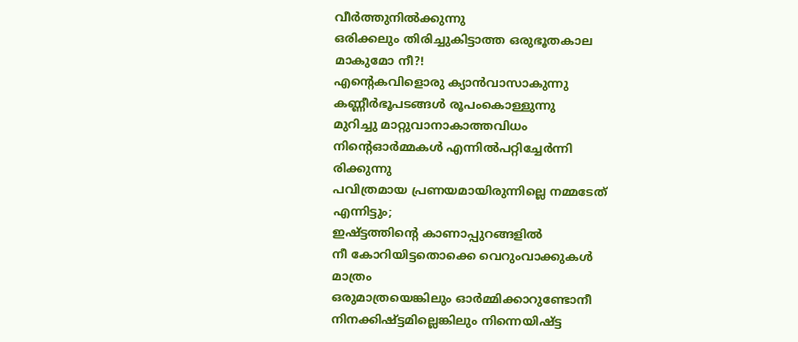വീർത്തുനിൽക്കുന്നു
ഒരിക്കലും തിരിച്ചുകിട്ടാത്ത ഒരുഭൂതകാല
മാകുമോ നീ?!
എന്റെകവിളൊരു ക്യാൻവാസാകുന്നു
കണ്ണീർഭൂപടങ്ങൾ രൂപംകൊള്ളുന്നു
മുറിച്ചു മാറ്റുവാനാകാത്തവിധം
നിന്റെഓർമ്മകൾ എന്നിൽപറ്റിച്ചേർന്നി
രിക്കുന്നു
പവിത്രമായ പ്രണയമായിരുന്നില്ലെ നമ്മടേത്
എന്നിട്ടും;
ഇഷ്ട്ടത്തിന്റെ കാണാപ്പുറങ്ങളിൽ
നീ കോറിയിട്ടതൊക്കെ വെറുംവാക്കുകൾ
മാത്രം
ഒരുമാത്രയെങ്കിലും ഓർമ്മിക്കാറുണ്ടോനീ
നിനക്കിഷ്ട്ടമില്ലെങ്കിലും നിന്നെയിഷ്ട്ട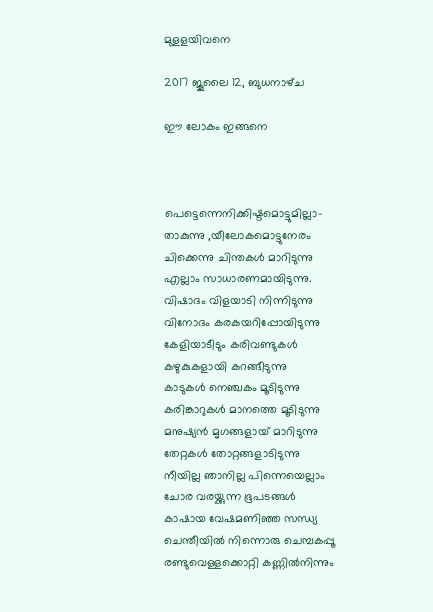മുളളയിവനെ

2017 ജൂലൈ 12, ബുധനാഴ്‌ച

ഈ ലോകം ഇങ്ങനെ



പെട്ടെന്നെനിക്കിഷ്ടമൊട്ടുമില്ലാ-
താകുന്നു ,യീലോകമൊട്ടുനേരം
ചിക്കെന്നു ചിന്തകൾ മാറിടുന്നു
എല്ലാം സാധാരണമായിടുന്നു.
വിഷാദം വിളയാടി നിന്നിടുന്നു
വിനോദം കരകയറിപ്പോയിടുന്നു
കേളിയാടീടും കരിവണ്ടുകൾ
കഴുകുകളായി കറങ്ങീടുന്നു
കാടുകൾ നെഞ്ചകം മൂടിടുന്നു
കരിങ്കാറുകൾ മാനത്തെ മൂടിടുന്നു
മനുഷ്യൻ മൃഗങ്ങളായ് മാറിടുന്നു
തേറ്റകൾ തോറ്റങ്ങളാടിടുന്നു
നീയില്ല ഞാനില്ല പിന്നെയെല്ലാം
ചോര വരയ്ക്കുന്ന ഭൂപടങ്ങൾ
കാഷായ വേഷമണിഞ്ഞ സന്ധ്യ
ചെന്തീയിൽ നിന്നൊരു ചെമ്പകപ്പൂ
രണ്ടുവെള്ളക്കൊറ്റി കണ്ണിൽനിന്നും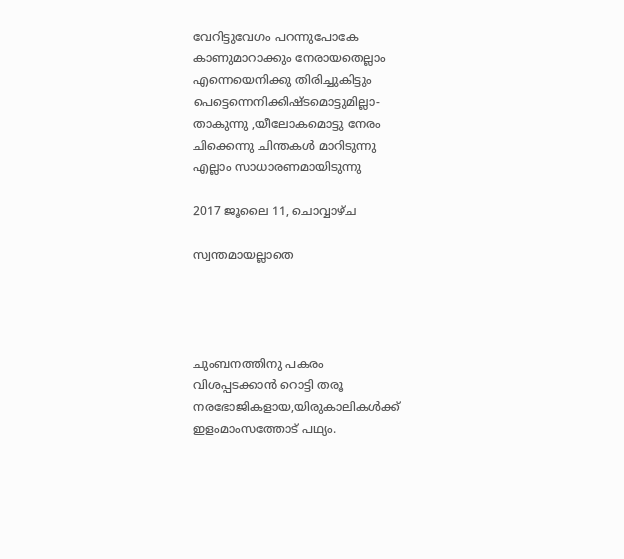വേറിട്ടുവേഗം പറന്നുപോകേ
കാണുമാറാക്കും നേരായതെല്ലാം
എന്നെയെനിക്കു തിരിച്ചുകിട്ടും
പെട്ടെന്നെനിക്കിഷ്ടമൊട്ടുമില്ലാ-
താകുന്നു ,യീലോകമൊട്ടു നേരം
ചിക്കെന്നു ചിന്തകൾ മാറിടുന്നു
എല്ലാം സാധാരണമായിടുന്നു

2017 ജൂലൈ 11, ചൊവ്വാഴ്ച

സ്വന്തമായല്ലാതെ




ചുംബനത്തിനു പകരം
വിശപ്പടക്കാൻ റൊട്ടി തരൂ
നരഭോജികളായ,യിരുകാലികൾക്ക്‌
ഇളംമാംസത്തോട് പഥ്യം.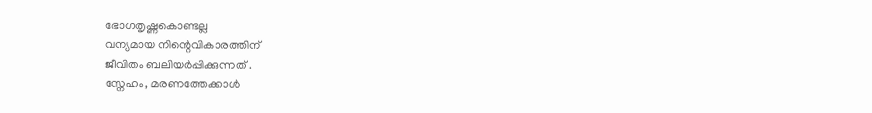ഭോഗതൃഷ്ണകൊണ്ടല്ല
വന്യമായ നിന്റെവികാരത്തിന്
ജീവിതം ബലിയർപ്പിക്കുന്നത് .
സ്നേഹം, മരണത്തേക്കാൾ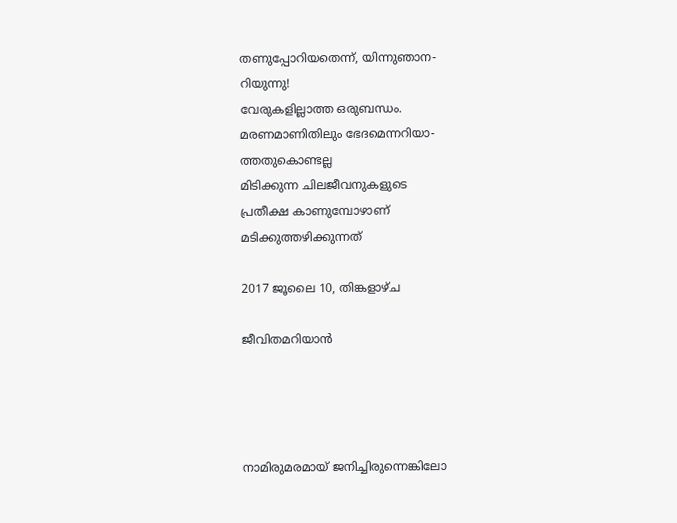തണുപ്പോറിയതെന്ന്, യിന്നുഞാന-
റിയുന്നു!
വേരുകളില്ലാത്ത ഒരുബന്ധം.
മരണമാണിതിലും ഭേദമെന്നറിയാ-
ത്തതുകൊണ്ടല്ല
മിടിക്കുന്ന ചിലജീവനുകളുടെ
പ്രതീക്ഷ കാണുമ്പോഴാണ്
മടിക്കുത്തഴിക്കുന്നത്

2017 ജൂലൈ 10, തിങ്കളാഴ്‌ച

ജീവിതമറിയാൻ




നാമിരുമരമായ് ജനിച്ചിരുന്നെങ്കിലോ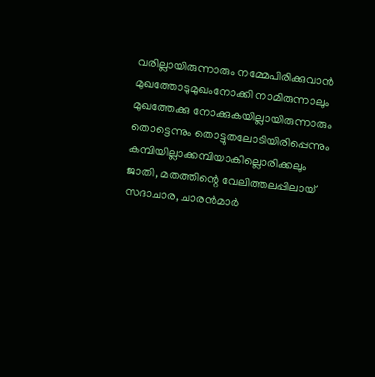വരില്ലായിരുന്നാരും നമ്മേപിരിക്കുവാൻ
മുഖത്തോടുമുഖംനോക്കി നാമിരുന്നാലും
മുഖത്തേക്കു നോക്കുകയില്ലായിരുന്നാരും
തൊട്ടെന്നും തൊട്ടുതലോടിയിരിപ്പെന്നും
കമ്പിയില്ലാക്കമ്പിയാകില്ലൊരിക്കലും
ജാതി, മതത്തിന്റെ വേലിത്തലപ്പിലായ്
സദാചാര, ചാരൻമാർ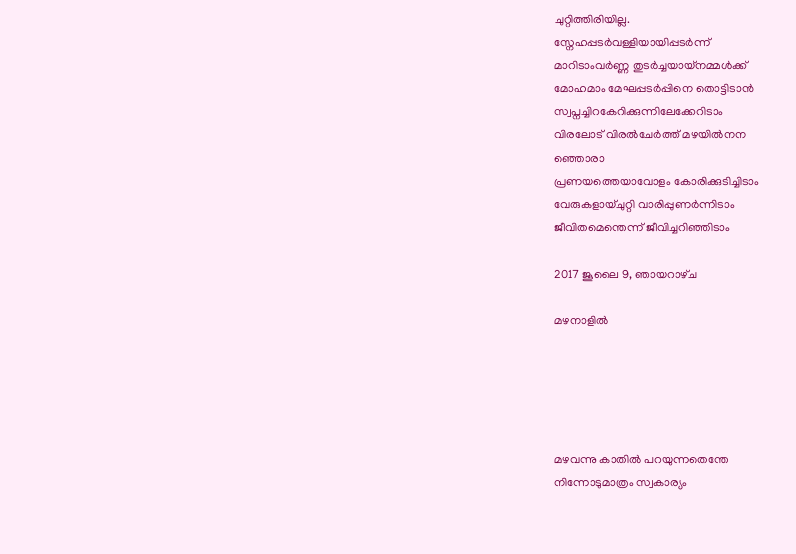ചുറ്റിത്തിരിയില്ല.
സ്നേഹപ്പടർവള്ളിയായിപ്പടർന്ന്
മാറിടാംവർണ്ണ തുടർച്ചയായ്നമ്മൾക്ക്
മോഹമാം മേഘപ്പടർപ്പിനെ തൊട്ടിടാൻ
സ്വപ്നച്ചിറകേറിക്കുന്നിലേക്കേറിടാം
വിരലോട് വിരൽചേർത്ത് മഴയിൽനന
ഞ്ഞൊരാ
പ്രണയത്തെയാവോളം കോരിക്കുടിച്ചിടാം
വേരുകളായ്ചുറ്റി വാരിപ്പുണർന്നിടാം
ജീവിതമെന്തെന്ന് ജീവിച്ചറിഞ്ഞിടാം

2017 ജൂലൈ 9, ഞായറാഴ്‌ച

മഴനാളിൽ





മഴവന്നു കാതിൽ പറയുന്നതെന്തേ
നിന്നോടുമാത്രം സ്വകാര്യം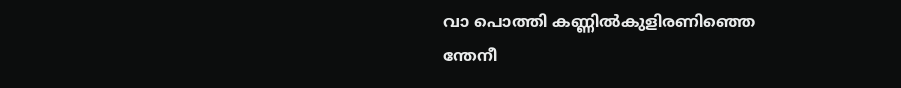വാ പൊത്തി കണ്ണിൽകുളിരണിഞ്ഞെ
ന്തേനീ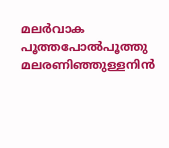മലർവാക പൂത്തപോൽപൂത്തു
മലരണിഞ്ഞുള്ളനിൻ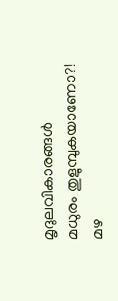മൃദുലവികാരങ്ങൾ
മധുരം തുളുമ്പുകയാണോ?!
മഴ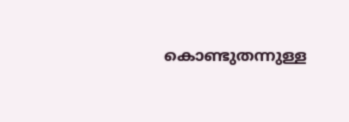കൊണ്ടുതന്നുള്ള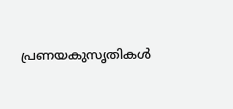പ്രണയകുസൃതികൾ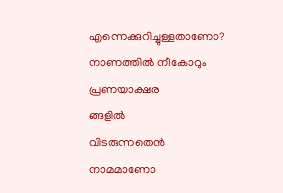എന്നെക്കുറിച്ചുള്ളതാണോ?
നാണത്തിൽ നീകോറും പ്രണയാക്ഷര
ങ്ങളിൽ
വിടരുന്നതെൻ നാമമാണോ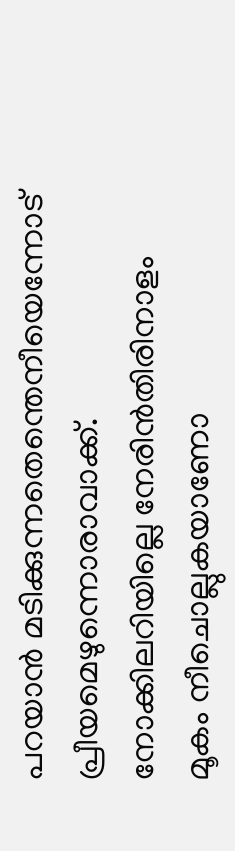പറയാൻ മടിക്കുന്നതെന്തെനീയെന്നോട് പ്രീയമെഴുന്നൊരാവാക്ക്.
നോക്കിലറിയില്ലെ നേരിൻതിരിനാളം
മൂകം നീചൊല്ലുകയാണോ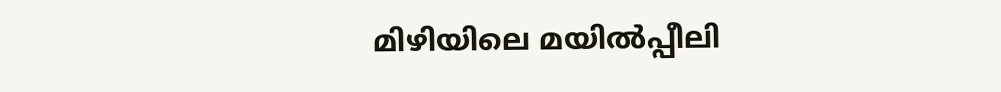മിഴിയിലെ മയിൽപ്പീലി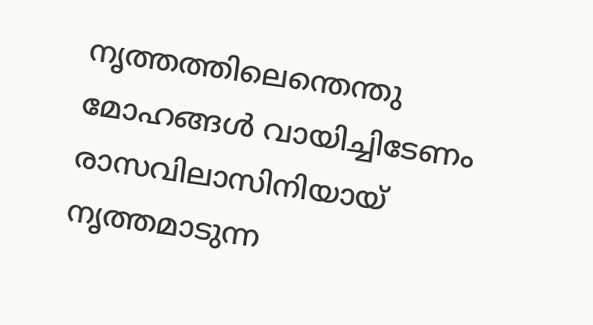നൃത്തത്തിലെന്തെന്തു
മോഹങ്ങൾ വായിച്ചിടേണം
രാസവിലാസിനിയായ് നൃത്തമാടുന്ന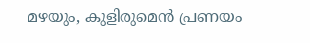മഴയും, കുളിരുമെൻ പ്രണയം